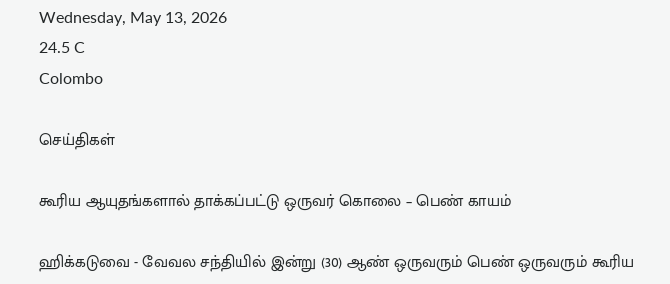Wednesday, May 13, 2026
24.5 C
Colombo

செய்திகள்

கூரிய ஆயுதங்களால் தாக்கப்பட்டு ஒருவர் கொலை – பெண் காயம்

ஹிக்கடுவை - வேவல சந்தியில் இன்று (30) ஆண் ஒருவரும் பெண் ஒருவரும் கூரிய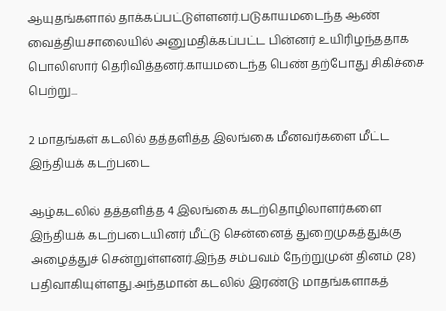ஆயுதங்களால் தாக்கப்பட்டுள்ளனர்.படுகாயமடைந்த ஆண் வைத்தியசாலையில் அனுமதிக்கப்பட்ட பின்னர் உயிரிழந்ததாக பொலிஸார் தெரிவித்தனர்.காயமடைந்த பெண் தற்போது சிகிச்சை பெற்று...

2 மாதங்கள் கடலில் தத்தளித்த இலங்கை மீனவர்களை மீட்ட இந்தியக் கடற்படை

ஆழ்கடலில் தத்தளித்த 4 இலங்கை கடற்தொழிலாளர்களை இந்தியக் கடற்படையினர் மீட்டு சென்னைத் துறைமுகத்துக்கு அழைத்துச் சென்றுள்ளனர்.இந்த சம்பவம் நேற்றுமுன் தினம் (28) பதிவாகியுள்ளது.அந்தமான் கடலில் இரண்டு மாதங்களாகத்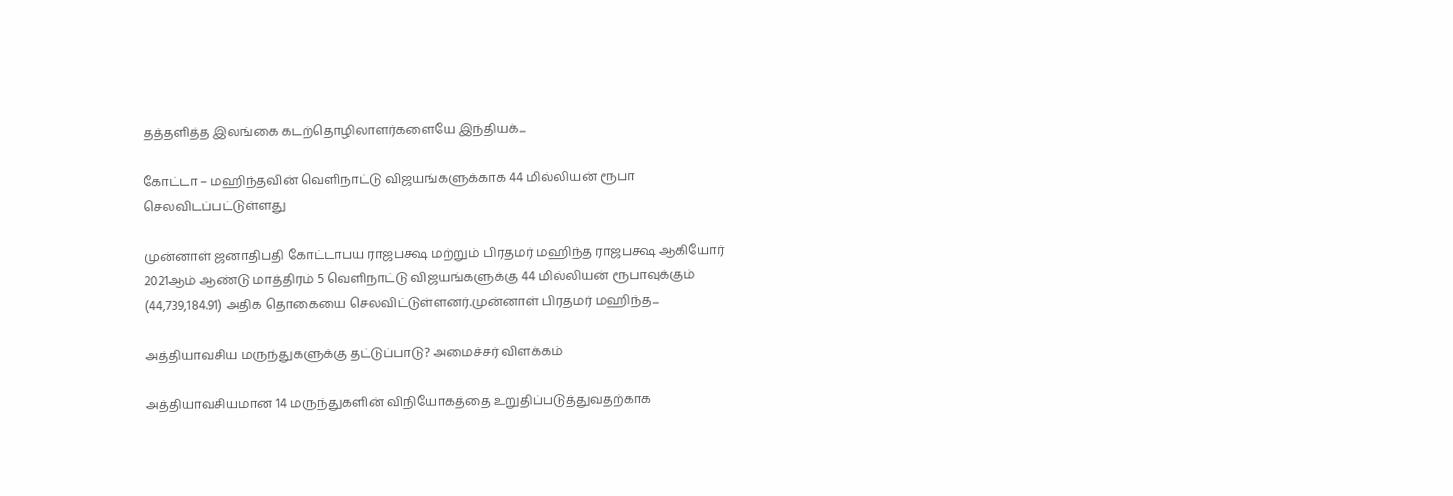தத்தளித்த இலங்கை கடற்தொழிலாளர்களையே இந்தியக்...

கோட்டா – மஹிந்தவின் வெளிநாட்டு விஜயங்களுக்காக 44 மில்லியன் ரூபா செலவிடப்பட்டுள்ளது

முன்னாள் ஜனாதிபதி கோட்டாபய ராஜபக்ஷ மற்றும் பிரதமர் மஹிந்த ராஜபக்ஷ ஆகியோர் 2021ஆம் ஆண்டு மாத்திரம் 5 வெளிநாட்டு விஜயங்களுக்கு 44 மில்லியன் ரூபாவுக்கும் (44,739,184.91) அதிக தொகையை செலவிட்டுள்ளனர்.முன்னாள் பிரதமர் மஹிந்த...

அத்தியாவசிய மருந்துகளுக்கு தட்டுப்பாடு? அமைச்சர் விளக்கம்

அத்தியாவசியமான 14 மருந்துகளின் விநியோகத்தை உறுதிப்படுத்துவதற்காக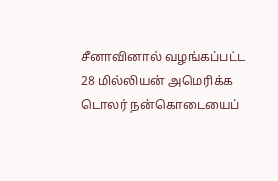சீனாவினால் வழங்கப்பட்ட 28 மில்லியன் அமெரிக்க டொலர் நன்கொடையைப்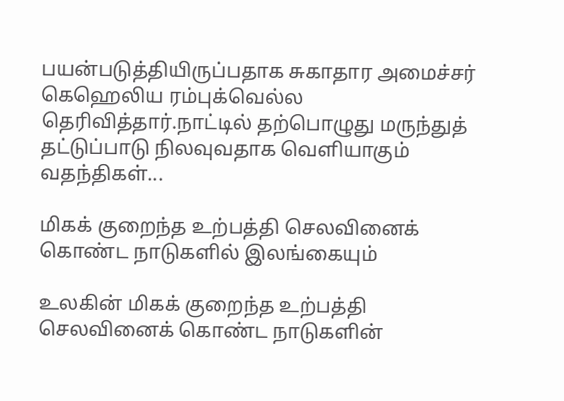பயன்படுத்தியிருப்பதாக சுகாதார அமைச்சர் கெஹெலிய ரம்புக்வெல்ல தெரிவித்தார்.நாட்டில் தற்பொழுது மருந்துத் தட்டுப்பாடு நிலவுவதாக வெளியாகும் வதந்திகள்...

மிகக் குறைந்த உற்பத்தி செலவினைக் கொண்ட நாடுகளில் இலங்கையும்

உலகின் மிகக் குறைந்த உற்பத்தி செலவினைக் கொண்ட நாடுகளின்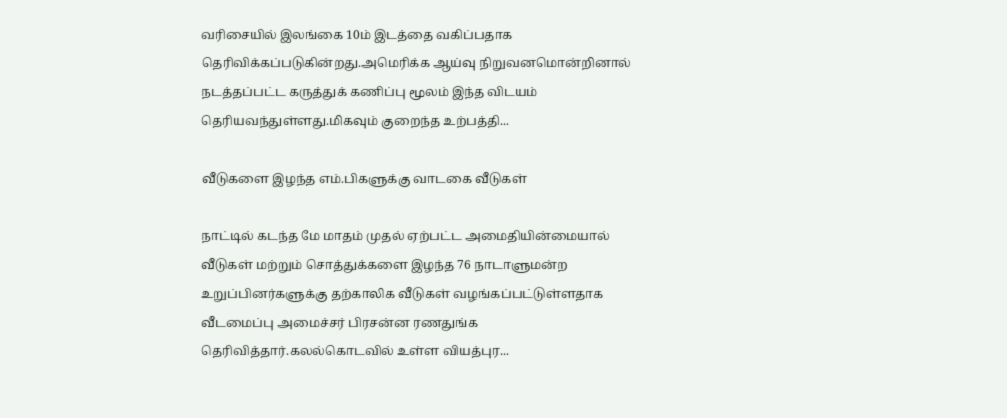வரிசையில் இலங்கை 10ம் இடத்தை வகிப்பதாக தெரிவிக்கப்படுகின்றது.அமெரிக்க ஆய்வு நிறுவனமொன்றினால் நடத்தப்பட்ட கருத்துக் கணிப்பு மூலம் இந்த விடயம் தெரியவந்துள்ளது.மிகவும் குறைந்த உற்பத்தி...

வீடுகளை இழந்த எம்.பிகளுக்கு வாடகை வீடுகள்

நாட்டில் கடந்த மே மாதம் முதல் ஏற்பட்ட அமைதியின்மையால் வீடுகள் மற்றும் சொத்துக்களை இழந்த 76 நாடாளுமன்ற உறுப்பினர்களுக்கு தற்காலிக வீடுகள் வழங்கப்பட்டுள்ளதாக வீடமைப்பு அமைச்சர் பிரசன்ன ரணதுங்க தெரிவித்தார்.கலல்கொடவில் உள்ள வியத்புர...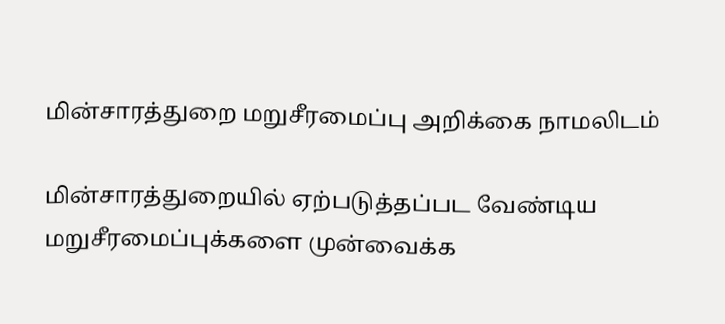மின்சாரத்துறை மறுசீரமைப்பு அறிக்கை நாமலிடம்

மின்சாரத்துறையில் ஏற்படுத்தப்பட வேண்டிய மறுசீரமைப்புக்களை முன்வைக்க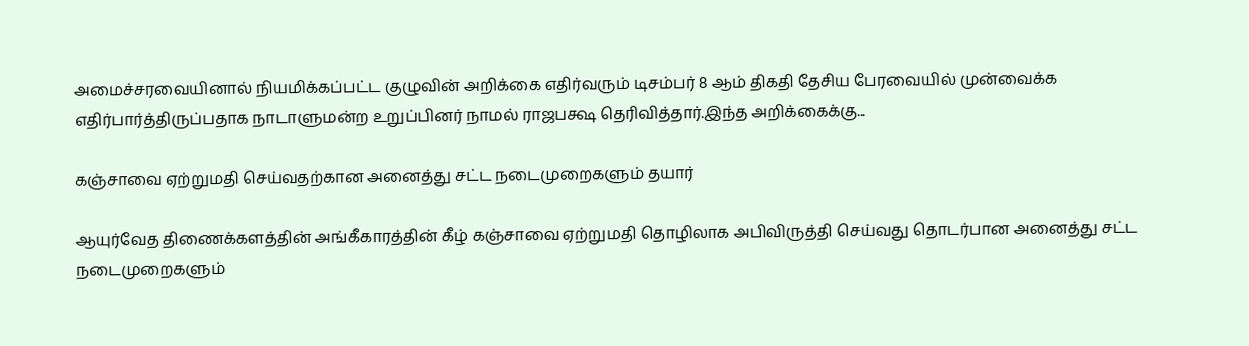அமைச்சரவையினால் நியமிக்கப்பட்ட குழுவின் அறிக்கை எதிர்வரும் டிசம்பர் 8 ஆம் திகதி தேசிய பேரவையில் முன்வைக்க எதிர்பார்த்திருப்பதாக நாடாளுமன்ற உறுப்பினர் நாமல் ராஜபக்ஷ தெரிவித்தார்.இந்த அறிக்கைக்கு...

கஞ்சாவை ஏற்றுமதி செய்வதற்கான அனைத்து சட்ட நடைமுறைகளும் தயார்

ஆயுர்வேத திணைக்களத்தின் அங்கீகாரத்தின் கீழ் கஞ்சாவை ஏற்றுமதி தொழிலாக அபிவிருத்தி செய்வது தொடர்பான அனைத்து சட்ட நடைமுறைகளும்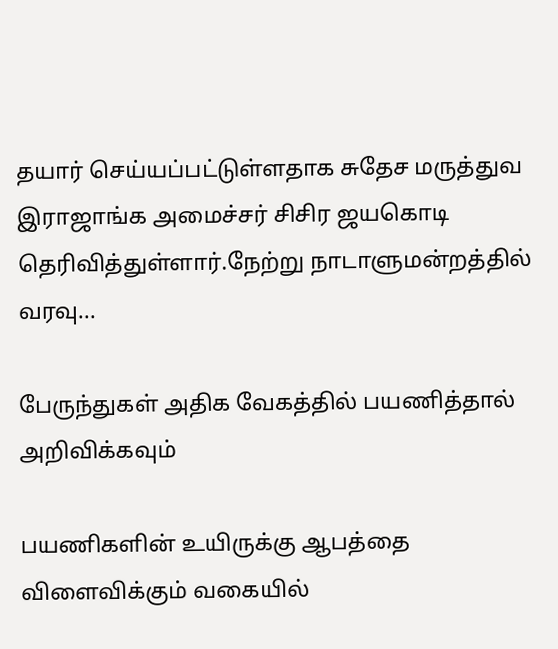தயார் செய்யப்பட்டுள்ளதாக சுதேச மருத்துவ இராஜாங்க அமைச்சர் சிசிர ஜயகொடி தெரிவித்துள்ளார்.நேற்று நாடாளுமன்றத்தில் வரவு...

பேருந்துகள் அதிக வேகத்தில் பயணித்தால் அறிவிக்கவும்

பயணிகளின் உயிருக்கு ஆபத்தை விளைவிக்கும் வகையில்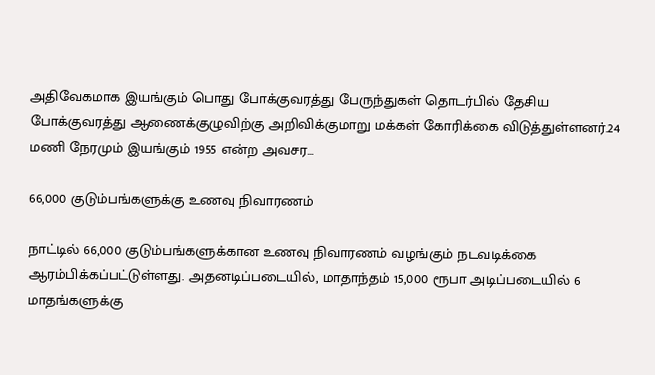அதிவேகமாக இயங்கும் பொது போக்குவரத்து பேருந்துகள் தொடர்பில் தேசிய போக்குவரத்து ஆணைக்குழுவிற்கு அறிவிக்குமாறு மக்கள் கோரிக்கை விடுத்துள்ளனர்.24 மணி நேரமும் இயங்கும் 1955 என்ற அவசர...

66,000 குடும்பங்களுக்கு உணவு நிவாரணம்

நாட்டில் 66,000 குடும்பங்களுக்கான உணவு நிவாரணம் வழங்கும் நடவடிக்கை ஆரம்பிக்கப்பட்டுள்ளது. அதனடிப்படையில், மாதாந்தம் 15,000 ரூபா அடிப்படையில் 6 மாதங்களுக்கு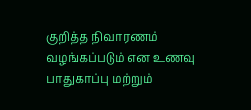குறித்த நிவாரணம் வழங்கப்படும் என உணவு பாதுகாப்பு மற்றும்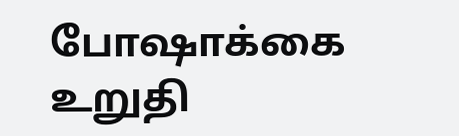போஷாக்கை உறுதி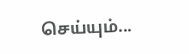செய்யும்...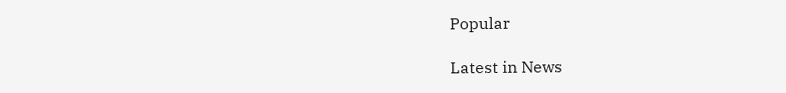Popular

Latest in News